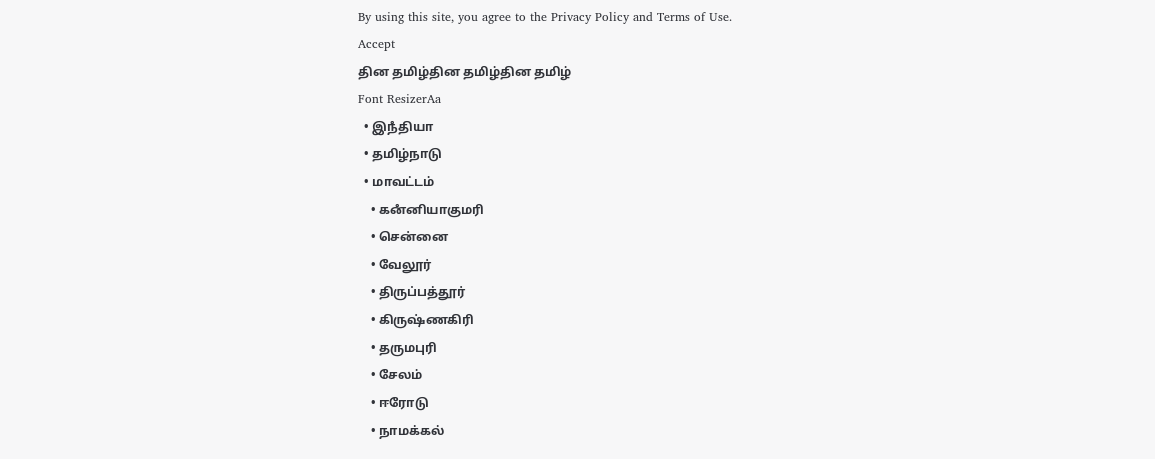By using this site, you agree to the Privacy Policy and Terms of Use.
Accept
தின தமிழ்தின தமிழ்தின தமிழ்
Font ResizerAa
  • இநஂதியா
  • தமிழ்நாடு
  • மாவட்டம்
    • கனஂனியாகுமரி
    • சென்னை
    • வேலூர்
    • திருப்பத்தூர்
    • கிருஷ்ணகிரி
    • தருமபுரி
    • சேலம்
    • ஈரோடு
    • நாமக்கல்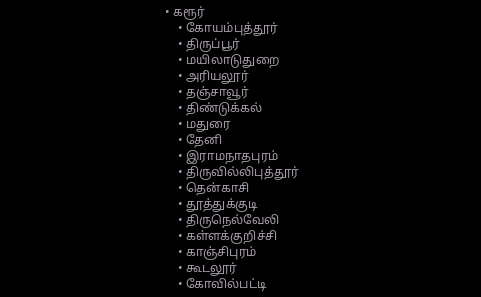• கரூர்
    • கோயம்புத்தூர்
    • திருப்பூர்
    • மயிலாடுதுறை
    • அரியலூர்
    • தஞ்சாவூர்
    • திண்டுக்கல்
    • மதுரை
    • தேனி
    • இராமநாதபுரம்
    • திருவில்லிபுத்தூர்
    • தென்காசி
    • தூத்துக்குடி
    • திருநெல்வேலி
    • கள்ளக்குறிச்சி
    • காஞ்சிபுரம்
    • கூடலூர்
    • கோவில்பட்டி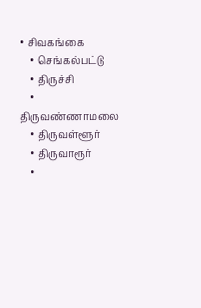• சிவகங்கை
    • செங்கல்பட்டு
    • திருச்சி
    • திருவண்ணாமலை
    • திருவள்ளூர்
    • திருவாரூர்
    •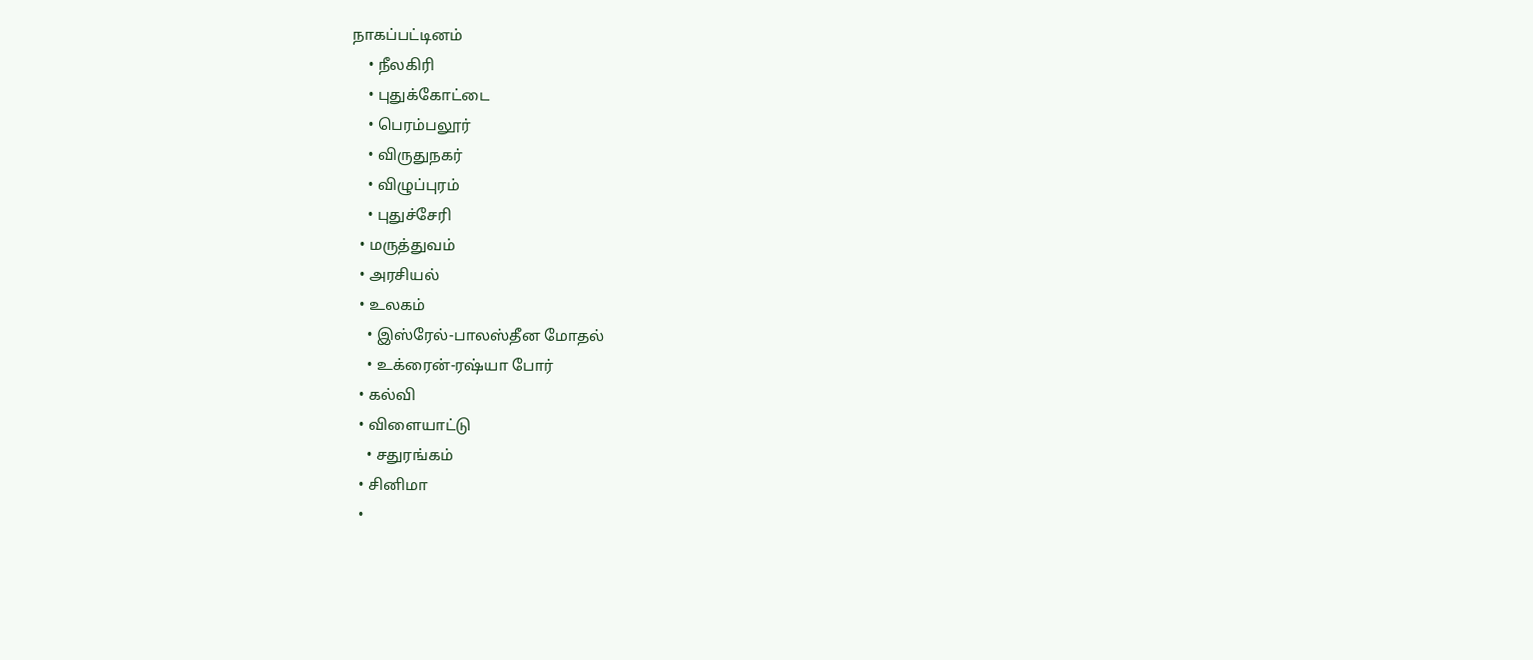நாகப்பட்டினம்
    • நீலகிரி
    • புதுக்கோட்டை
    • பெரம்பலூர்
    • விருதுநகர்
    • விழுப்புரம்
    • புதுச்சேரி
  • மருத்துவம்
  • அரசியல்
  • உலகம்
    • இஸ்ரேல்-பாலஸ்தீன மோதல்
    • உக்ரைன்-ரஷ்யா போர்
  • கல்வி
  • விளையாட்டு
    • சதுரங்கம்
  • சினிமா
  •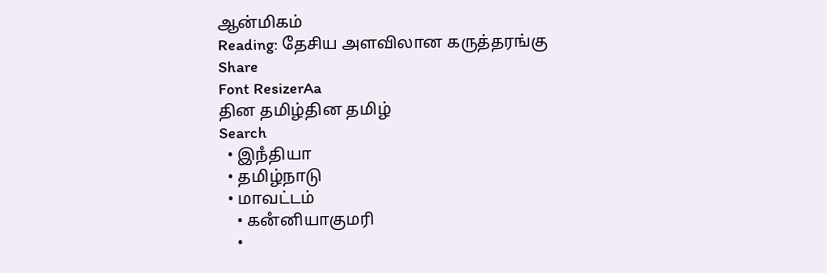ஆன்மிகம்
Reading: தேசிய அளவிலான கருத்தரங்கு
Share
Font ResizerAa
தின தமிழ்தின தமிழ்
Search
  • இநஂதியா
  • தமிழ்நாடு
  • மாவட்டம்
    • கனஂனியாகுமரி
    •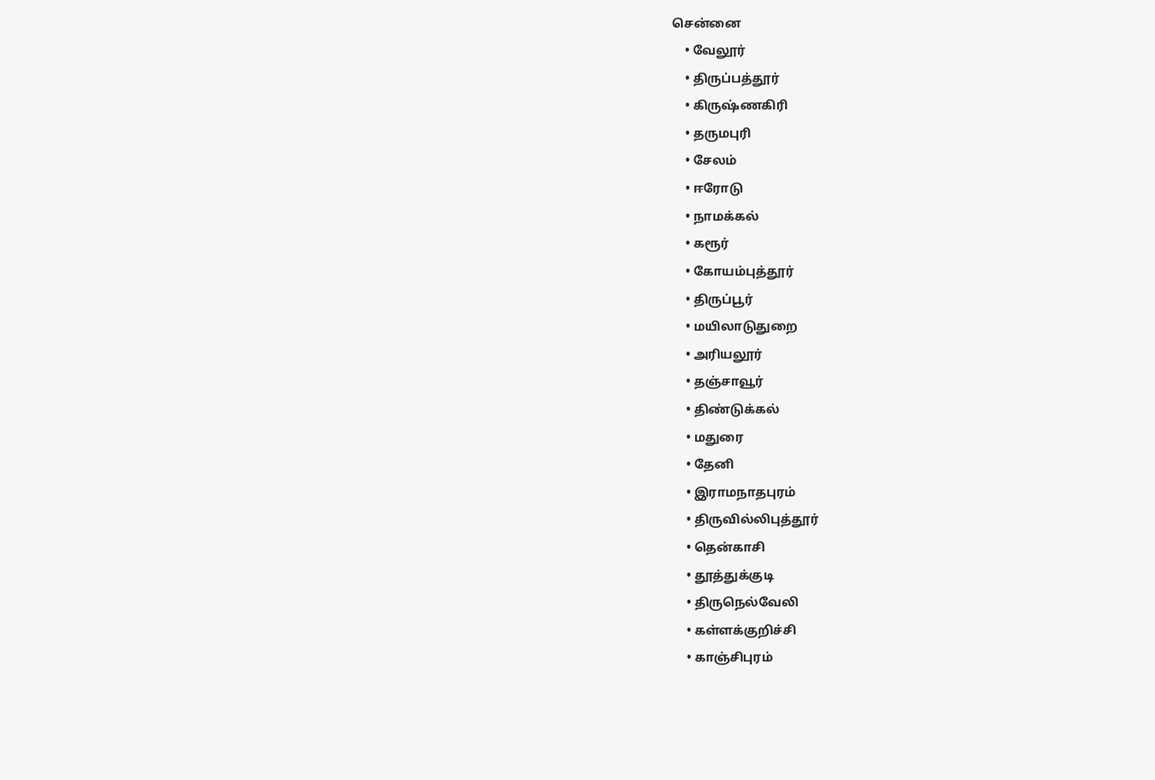சென்னை
    • வேலூர்
    • திருப்பத்தூர்
    • கிருஷ்ணகிரி
    • தருமபுரி
    • சேலம்
    • ஈரோடு
    • நாமக்கல்
    • கரூர்
    • கோயம்புத்தூர்
    • திருப்பூர்
    • மயிலாடுதுறை
    • அரியலூர்
    • தஞ்சாவூர்
    • திண்டுக்கல்
    • மதுரை
    • தேனி
    • இராமநாதபுரம்
    • திருவில்லிபுத்தூர்
    • தென்காசி
    • தூத்துக்குடி
    • திருநெல்வேலி
    • கள்ளக்குறிச்சி
    • காஞ்சிபுரம்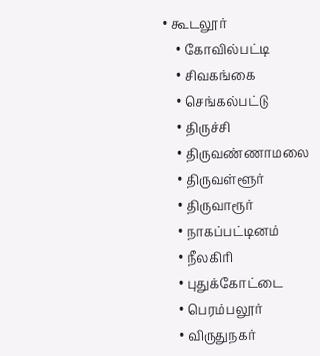• கூடலூர்
    • கோவில்பட்டி
    • சிவகங்கை
    • செங்கல்பட்டு
    • திருச்சி
    • திருவண்ணாமலை
    • திருவள்ளூர்
    • திருவாரூர்
    • நாகப்பட்டினம்
    • நீலகிரி
    • புதுக்கோட்டை
    • பெரம்பலூர்
    • விருதுநகர்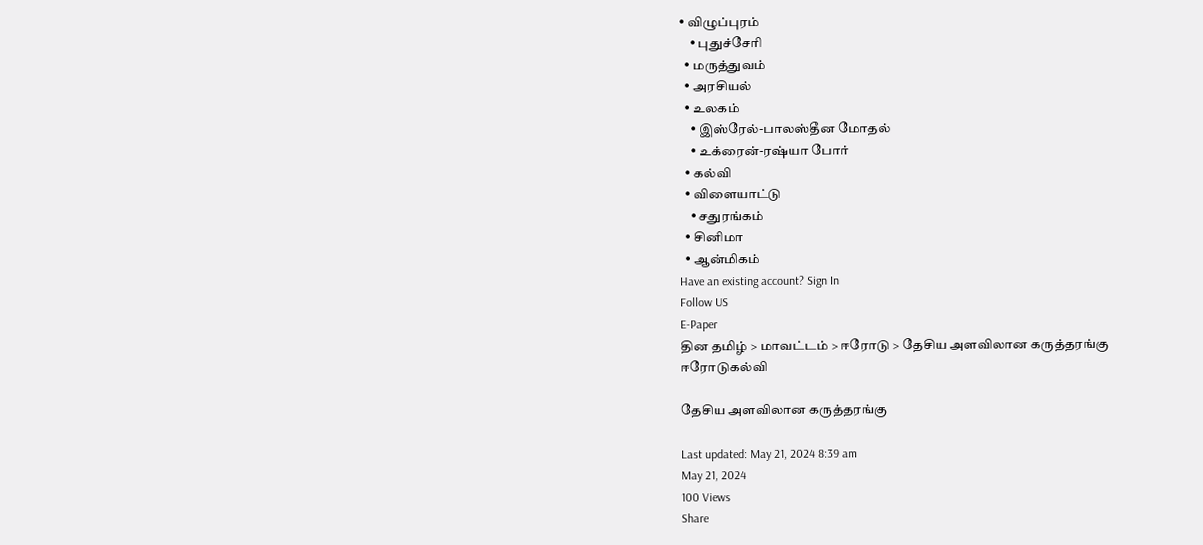• விழுப்புரம்
    • புதுச்சேரி
  • மருத்துவம்
  • அரசியல்
  • உலகம்
    • இஸ்ரேல்-பாலஸ்தீன மோதல்
    • உக்ரைன்-ரஷ்யா போர்
  • கல்வி
  • விளையாட்டு
    • சதுரங்கம்
  • சினிமா
  • ஆன்மிகம்
Have an existing account? Sign In
Follow US
E-Paper
தின தமிழ் > மாவட்டம் > ஈரோடு > தேசிய அளவிலான கருத்தரங்கு
ஈரோடுகல்வி

தேசிய அளவிலான கருத்தரங்கு

Last updated: May 21, 2024 8:39 am
May 21, 2024
100 Views
Share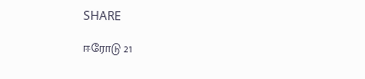SHARE

ஈரோடு 21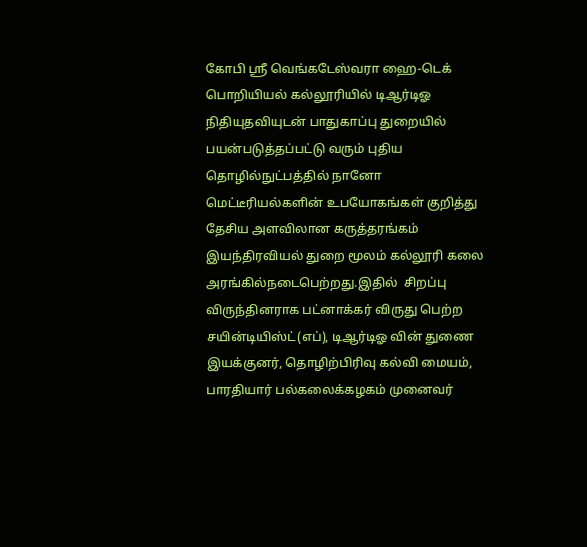கோபி ஸ்ரீ வெங்கடேஸ்வரா ஹை-டெக் பொறியியல் கல்லூரியில் டிஆர்டிஓ நிதியுதவியுடன் பாதுகாப்பு துறையில் பயன்படுத்தப்பட்டு வரும் புதிய தொழில்நுட்பத்தில் நானோ மெட்டீரியல்களின் உபயோகங்கள் குறித்து தேசிய அளவிலான கருத்தரங்கம்  இயந்திரவியல் துறை மூலம் கல்லூரி கலை அரங்கில்நடைபெற்றது.இதில்  சிறப்பு விருந்தினராக பட்னாக்கர் விருது பெற்ற சயின்டியிஸ்ட்(எப்), டிஆர்டிஓ வின் துணை இயக்குனர், தொழிற்பிரிவு கல்வி மையம், பாரதியார் பல்கலைக்கழகம் முனைவர்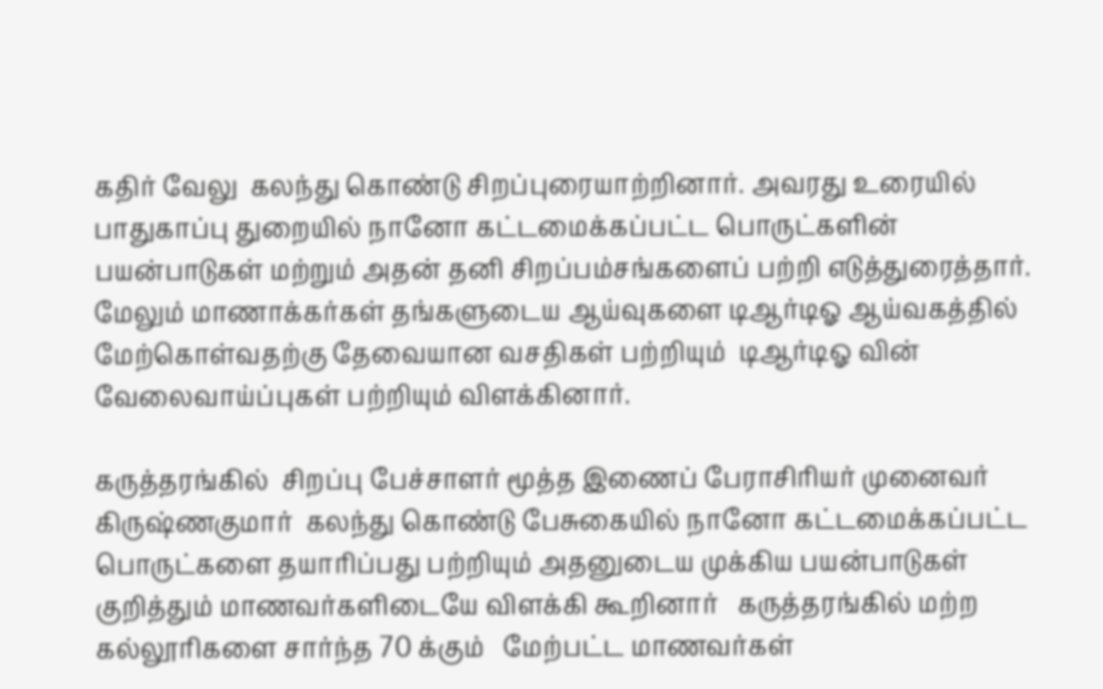கதிர் வேலு  கலந்து கொண்டு சிறப்புரையாற்றினார். அவரது உரையில் பாதுகாப்பு துறையில் நானோ கட்டமைக்கப்பட்ட பொருட்களின் பயன்பாடுகள் மற்றும் அதன் தனி சிறப்பம்சங்களைப் பற்றி எடுத்துரைத்தார். மேலும் மாணாக்கர்கள் தங்களுடைய ஆய்வுகளை டிஆர்டிஓ ஆய்வகத்தில் மேற்கொள்வதற்கு தேவையான வசதிகள் பற்றியும்  டிஆர்டிஓ வின் வேலைவாய்ப்புகள் பற்றியும் விளக்கினார்.

கருத்தரங்கில்  சிறப்பு பேச்சாளர் மூத்த இணைப் பேராசிரியர் முனைவர் கிருஷ்ணகுமார்  கலந்து கொண்டு பேசுகையில் நானோ கட்டமைக்கப்பட்ட பொருட்களை தயாரிப்பது பற்றியும் அதனுடைய முக்கிய பயன்பாடுகள் குறித்தும் மாணவர்களிடையே விளக்கி கூறினார்   கருத்தரங்கில் மற்ற கல்லூரிகளை சார்ந்த 70 க்கும்   மேற்பட்ட மாணவர்கள்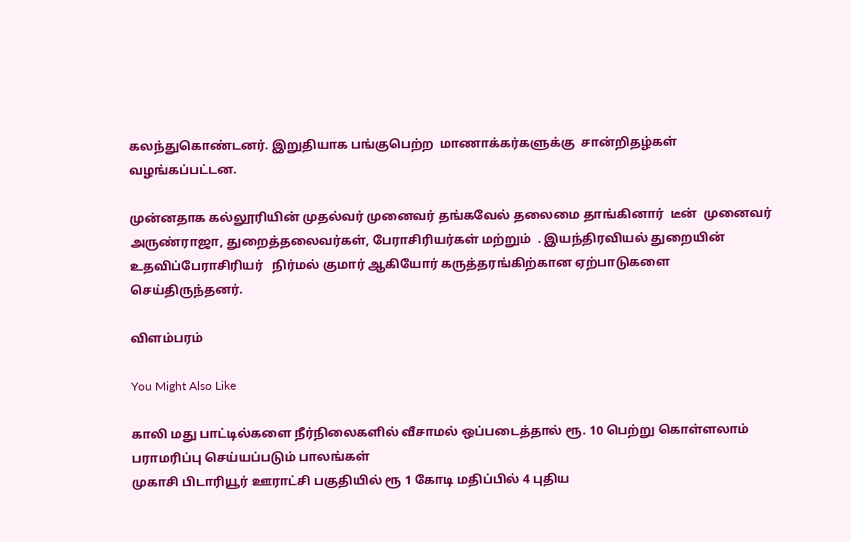கலந்துகொண்டனர். இறுதியாக பங்குபெற்ற  மாணாக்கர்களுக்கு  சான்றிதழ்கள் வழங்கப்பட்டன.

முன்னதாக கல்லூரியின் முதல்வர் முனைவர் தங்கவேல் தலைமை தாங்கினார்  டீன்  முனைவர்  அருண்ராஜா, துறைத்தலைவர்கள், பேராசிரியர்கள் மற்றும்  . இயந்திரவியல் துறையின் உதவிப்பேராசிரியர்   நிர்மல் குமார் ஆகியோர் கருத்தரங்கிற்கான ஏற்பாடுகளை செய்திருந்தனர்.

விளம்பரம்

You Might Also Like

காலி மது பாட்டில்களை நீர்நிலைகளில் வீசாமல் ஒப்படைத்தால் ரூ. 10 பெற்று கொள்ளலாம்
பராமரிப்பு செய்யப்படும் பாலங்கள்
முகாசி பிடாரியூர் ஊராட்சி பகுதியில் ரூ 1 கோடி மதிப்பில் 4 புதிய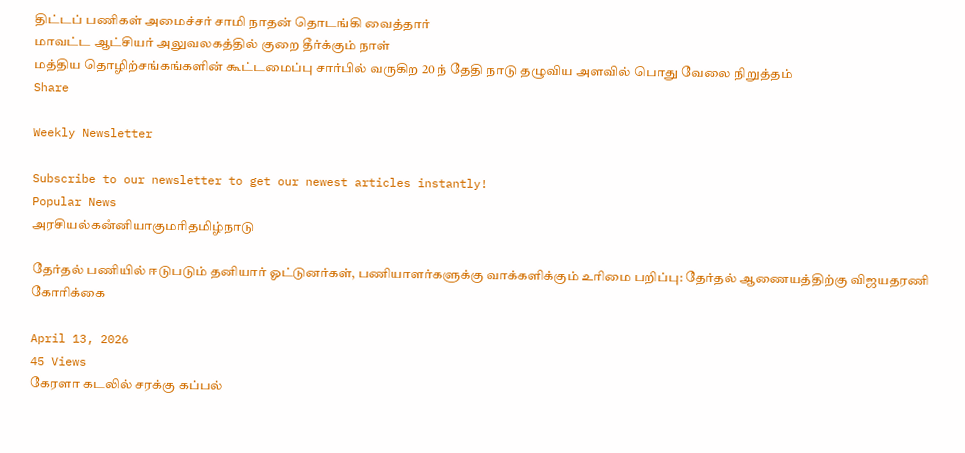திட்டப் பணிகள் அமைச்சர் சாமி நாதன் தொடங்கி வைத்தார்
மாவட்ட ஆட்சியர் அலுவலகத்தில் குறை தீர்க்கும் நாள்
மத்திய தொழிற்சங்கங்களின் கூட்டமைப்பு சார்பில் வருகிற 20 ந் தேதி நாடு தழுவிய அளவில் பொது வேலை நிறுத்தம்
Share

Weekly Newsletter

Subscribe to our newsletter to get our newest articles instantly!
Popular News
அரசியல்கனஂனியாகுமரிதமிழ்நாடு

தேர்தல் பணியில் ஈடுபடும் தனியார் ஓட்டுனர்கள், பணியாளர்களுக்கு வாக்களிக்கும் உரிமை பறிப்பு: தேர்தல் ஆணையத்திற்கு விஜயதரணி கோரிக்கை

April 13, 2026
45 Views
கேரளா கடலில் சரக்கு கப்பல்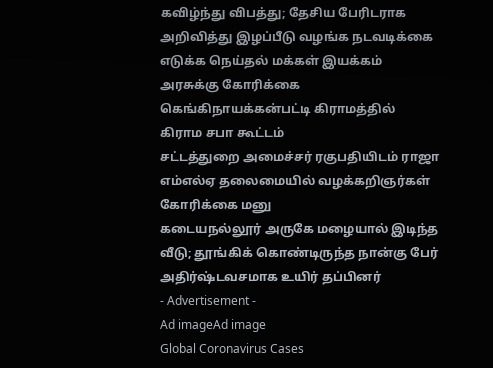கவிழ்ந்து விபத்து; தேசிய பேரிடராக அறிவித்து இழப்பீடு வழங்க நடவடிக்கை எடுக்க நெய்தல் மக்கள் இயக்கம் அரசுக்கு கோரிக்கை
கெங்கிநாயக்கன்பட்டி கிராமத்தில்  கிராம சபா கூட்டம்
சட்டத்துறை அமைச்சர் ரகுபதியிடம் ராஜா எம்எல்ஏ தலைமையில் வழக்கறிஞர்கள் கோரிக்கை மனு
கடையநல்லூர் அருகே மழையால் இடிந்த வீடு; தூங்கிக் கொண்டிருந்த நான்கு பேர் அதிர்ஷ்டவசமாக உயிர் தப்பினர்
- Advertisement -
Ad imageAd image
Global Coronavirus Cases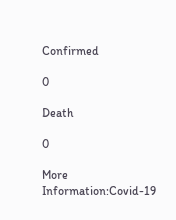Confirmed

0

Death

0

More Information:Covid-19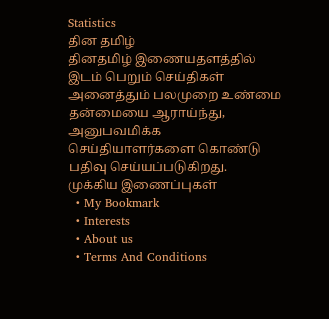Statistics
தின தமிழ்
தினதமிழ் இணையதளத்தில் இடம் பெறும் செய்திகள் அனைத்தும் பலமுறை உண்மை தன்மையை ஆராய்ந்து, அனுபவமிக்க செய்தியாளர்களை கொண்டு பதிவு செய்யப்படுகிறது.
முக்கிய இணைப்புகள்
  • My Bookmark
  • Interests
  • About us
  • Terms And Conditions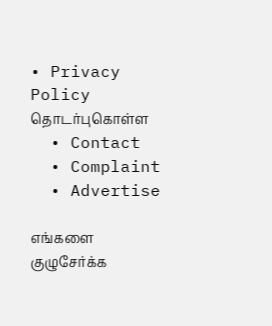• Privacy Policy
தொடர்புகொள்ள
  • Contact
  • Complaint
  • Advertise

எங்களை குழுசேர்க்க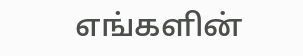எங்களின்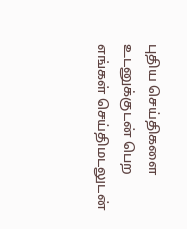புதிய செய்திகளை உடனுக்குடன் பெற எங்கள் செய்திமடலுடன்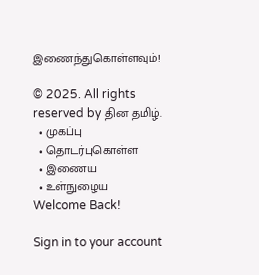இணைந்துகொள்ளவும்!

© 2025. All rights reserved by தின தமிழ்.
  • முகப்பு
  • தொடர்புகொள்ள
  • இணைய
  • உள்நுழைய
Welcome Back!

Sign in to your account